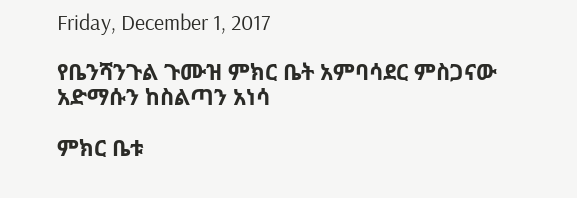Friday, December 1, 2017

የቤንሻንጉል ጉሙዝ ምክር ቤት አምባሳደር ምስጋናው አድማሱን ከስልጣን አነሳ

ምክር ቤቱ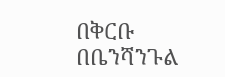በቅርቡ በቤንሻንጉል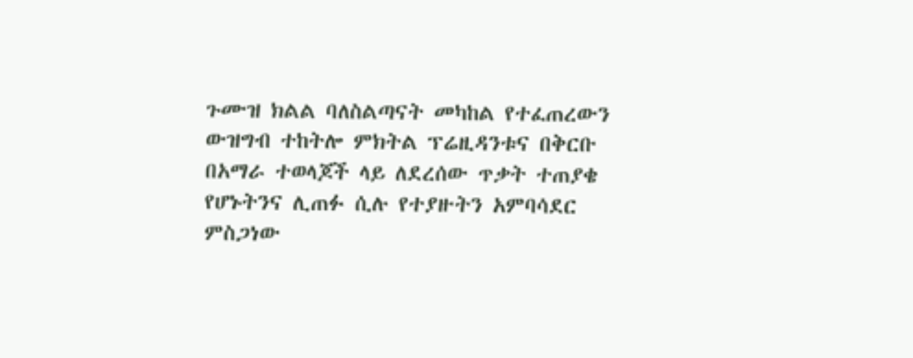ጉሙዝ ክልል ባለስልጣናት መካከል የተፈጠረውን ውዝግብ ተከትሎ ምክትል ፕሬዚዳንቱና በቅርቡ በአማራ ተወላጆች ላይ ለደረሰው ጥቃት ተጠያቄ የሆኑትንና ሊጠፉ ሲሉ የተያዙትን አምባሳደር ምስጋነው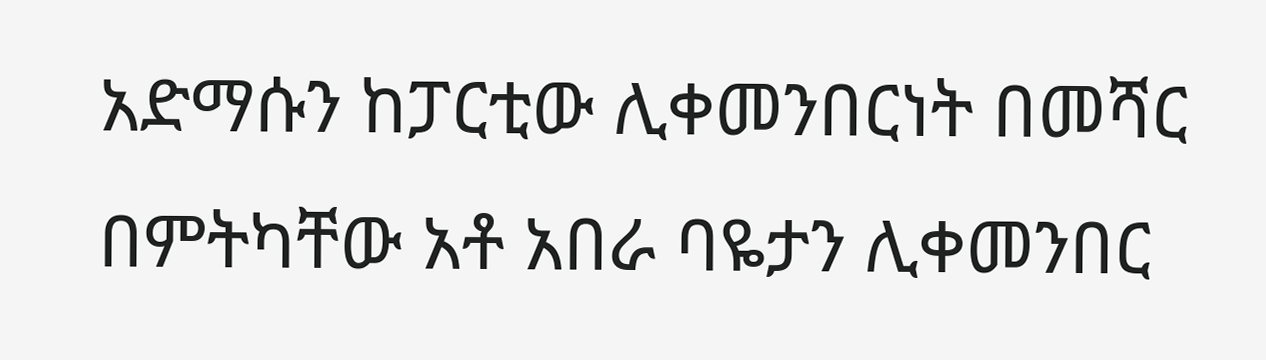አድማሱን ከፓርቲው ሊቀመንበርነት በመሻር በምትካቸው አቶ አበራ ባዬታን ሊቀመንበር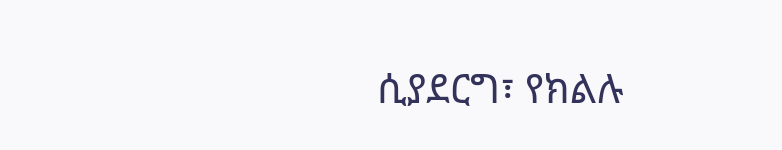ሲያደርግ፣ የክልሉ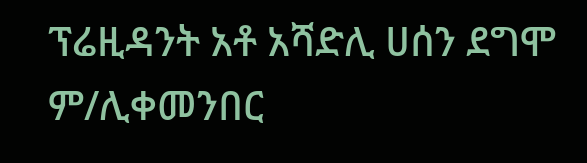ፕሬዚዳንት አቶ አሻድሊ ሀሰን ደግሞ ም/ሊቀመንበር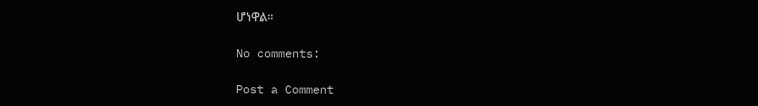ሆነዋል።

No comments:

Post a Comment